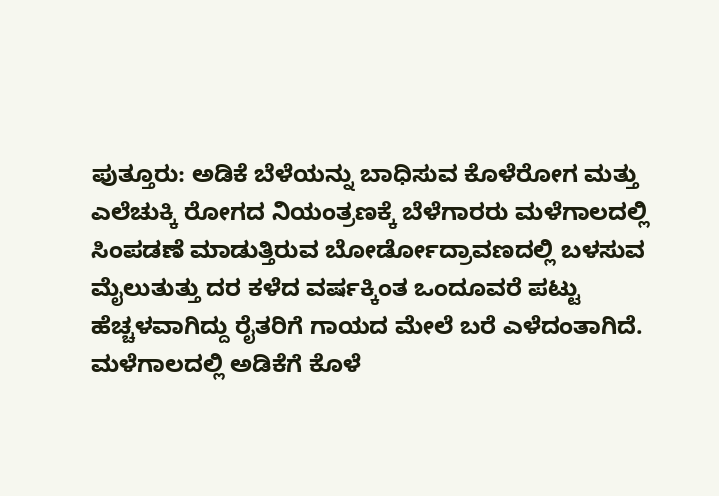ಪುತ್ತೂರು: ಅಡಿಕೆ ಬೆಳೆಯನ್ನು ಬಾಧಿಸುವ ಕೊಳೆರೋಗ ಮತ್ತು ಎಲೆಚುಕ್ಕಿ ರೋಗದ ನಿಯಂತ್ರಣಕ್ಕೆ ಬೆಳೆಗಾರರು ಮಳೆಗಾಲದಲ್ಲಿ ಸಿಂಪಡಣೆ ಮಾಡುತ್ತಿರುವ ಬೋರ್ಡೋದ್ರಾವಣದಲ್ಲಿ ಬಳಸುವ ಮೈಲುತುತ್ತು ದರ ಕಳೆದ ವರ್ಷಕ್ಕಿಂತ ಒಂದೂವರೆ ಪಟ್ಟು ಹೆಚ್ಚಳವಾಗಿದ್ದು ರೈತರಿಗೆ ಗಾಯದ ಮೇಲೆ ಬರೆ ಎಳೆದಂತಾಗಿದೆ.
ಮಳೆಗಾಲದಲ್ಲಿ ಅಡಿಕೆಗೆ ಕೊಳೆ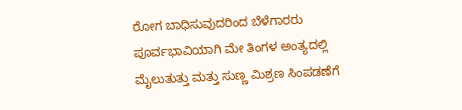ರೋಗ ಬಾಧಿಸುವುದರಿಂದ ಬೆಳೆಗಾರರು ಪೂರ್ವಭಾವಿಯಾಗಿ ಮೇ ತಿಂಗಳ ಅಂತ್ಯದಲ್ಲಿ ಮೈಲುತುತ್ತು ಮತ್ತು ಸುಣ್ಣ ಮಿಶ್ರಣ ಸಿಂಪಡಣೆಗೆ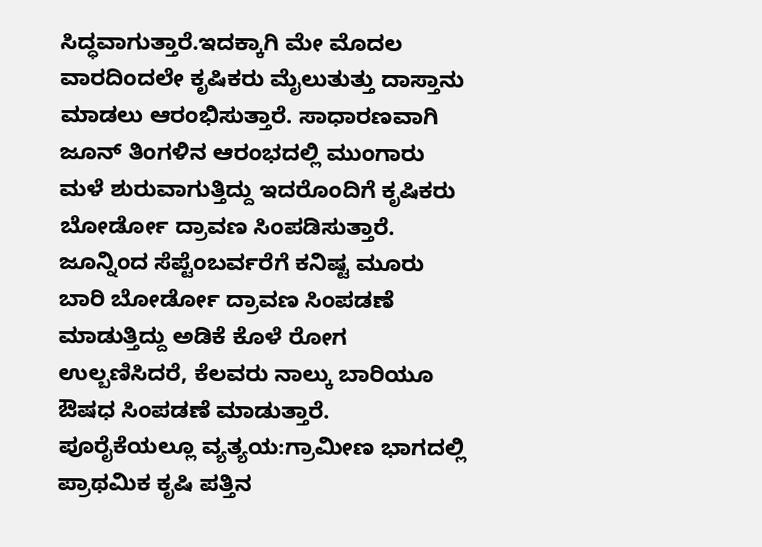ಸಿದ್ಧವಾಗುತ್ತಾರೆ.ಇದಕ್ಕಾಗಿ ಮೇ ಮೊದಲ ವಾರದಿಂದಲೇ ಕೃಷಿಕರು ಮೈಲುತುತ್ತು ದಾಸ್ತಾನು ಮಾಡಲು ಆರಂಭಿಸುತ್ತಾರೆ. ಸಾಧಾರಣವಾಗಿ ಜೂನ್ ತಿಂಗಳಿನ ಆರಂಭದಲ್ಲಿ ಮುಂಗಾರು ಮಳೆ ಶುರುವಾಗುತ್ತಿದ್ದು ಇದರೊಂದಿಗೆ ಕೃಷಿಕರು ಬೋರ್ಡೋ ದ್ರಾವಣ ಸಿಂಪಡಿಸುತ್ತಾರೆ. ಜೂನ್ನಿಂದ ಸೆಪ್ಟೆಂಬರ್ವರೆಗೆ ಕನಿಷ್ಟ ಮೂರು ಬಾರಿ ಬೋರ್ಡೋ ದ್ರಾವಣ ಸಿಂಪಡಣೆ ಮಾಡುತ್ತಿದ್ದು ಅಡಿಕೆ ಕೊಳೆ ರೋಗ ಉಲ್ಬಣಿಸಿದರೆ, ಕೆಲವರು ನಾಲ್ಕು ಬಾರಿಯೂ ಔಷಧ ಸಿಂಪಡಣೆ ಮಾಡುತ್ತಾರೆ.
ಪೂರೈಕೆಯಲ್ಲೂ ವ್ಯತ್ಯಯ:ಗ್ರಾಮೀಣ ಭಾಗದಲ್ಲಿ ಪ್ರಾಥಮಿಕ ಕೃಷಿ ಪತ್ತಿನ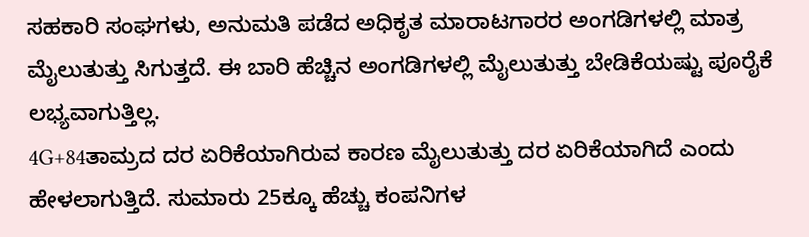ಸಹಕಾರಿ ಸಂಘಗಳು, ಅನುಮತಿ ಪಡೆದ ಅಧಿಕೃತ ಮಾರಾಟಗಾರರ ಅಂಗಡಿಗಳಲ್ಲಿ ಮಾತ್ರ ಮೈಲುತುತ್ತು ಸಿಗುತ್ತದೆ. ಈ ಬಾರಿ ಹೆಚ್ಚಿನ ಅಂಗಡಿಗಳಲ್ಲಿ ಮೈಲುತುತ್ತು ಬೇಡಿಕೆಯಷ್ಟು ಪೂರೈಕೆ ಲಭ್ಯವಾಗುತ್ತಿಲ್ಲ.
4G+84ತಾಮ್ರದ ದರ ಏರಿಕೆಯಾಗಿರುವ ಕಾರಣ ಮೈಲುತುತ್ತು ದರ ಏರಿಕೆಯಾಗಿದೆ ಎಂದು ಹೇಳಲಾಗುತ್ತಿದೆ. ಸುಮಾರು 25ಕ್ಕೂ ಹೆಚ್ಚು ಕಂಪನಿಗಳ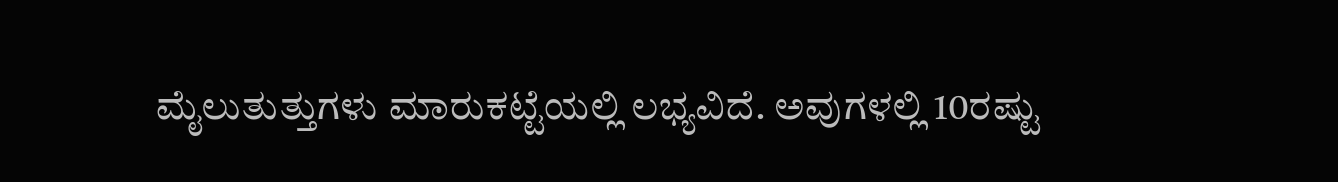ಮೈಲುತುತ್ತುಗಳು ಮಾರುಕಟ್ಟೆಯಲ್ಲಿ ಲಭ್ಯವಿದೆ. ಅವುಗಳಲ್ಲಿ 10ರಷ್ಟು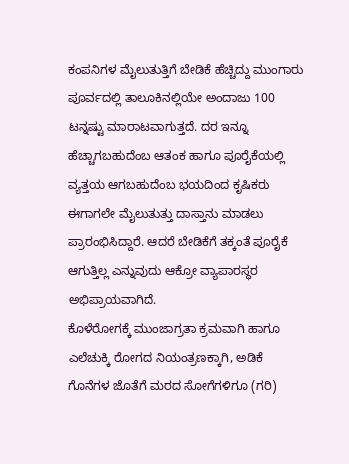ಕಂಪನಿಗಳ ಮೈಲುತುತ್ತಿಗೆ ಬೇಡಿಕೆ ಹೆಚ್ಚಿದ್ದು ಮುಂಗಾರು ಪೂರ್ವದಲ್ಲಿ ತಾಲೂಕಿನಲ್ಲಿಯೇ ಅಂದಾಜು 100 ಟನ್ನಷ್ಟು ಮಾರಾಟವಾಗುತ್ತದೆ. ದರ ಇನ್ನೂ ಹೆಚ್ಚಾಗಬಹುದೆಂಬ ಆತಂಕ ಹಾಗೂ ಪೂರೈಕೆಯಲ್ಲಿ ವ್ಯತ್ತಯ ಆಗಬಹುದೆಂಬ ಭಯದಿಂದ ಕೃಷಿಕರು ಈಗಾಗಲೇ ಮೈಲುತುತ್ತು ದಾಸ್ತಾನು ಮಾಡಲು ಪ್ರಾರಂಭಿಸಿದ್ದಾರೆ. ಆದರೆ ಬೇಡಿಕೆಗೆ ತಕ್ಕಂತೆ ಪೂರೈಕೆ ಆಗುತ್ತಿಲ್ಲ ಎನ್ನುವುದು ಆಕ್ರೋ ವ್ಯಾಪಾರಸ್ಥರ ಅಭಿಪ್ರಾಯವಾಗಿದೆ.
ಕೊಳೆರೋಗಕ್ಕೆ ಮುಂಜಾಗ್ರತಾ ಕ್ರಮವಾಗಿ ಹಾಗೂ ಎಲೆಚುಕ್ಕಿ ರೋಗದ ನಿಯಂತ್ರಣಕ್ಕಾಗಿ, ಅಡಿಕೆ ಗೊನೆಗಳ ಜೊತೆಗೆ ಮರದ ಸೋಗೆಗಳಿಗೂ (ಗರಿ)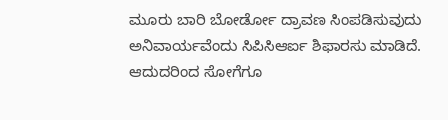ಮೂರು ಬಾರಿ ಬೋರ್ಡೋ ದ್ರಾವಣ ಸಿಂಪಡಿಸುವುದು ಅನಿವಾರ್ಯವೆಂದು ಸಿಪಿಸಿಆರ್ಐ ಶಿಫಾರಸು ಮಾಡಿದೆ. ಆದುದರಿಂದ ಸೋಗೆಗೂ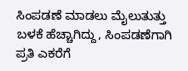ಸಿಂಪಡಣೆ ಮಾಡಲು ಮೈಲುತುತ್ತು ಬಳಕೆ ಹೆಚ್ಚಾಗಿದ್ದು, ಸಿಂಪಡಣೆಗಾಗಿ ಪ್ರತಿ ಎಕರೆಗೆ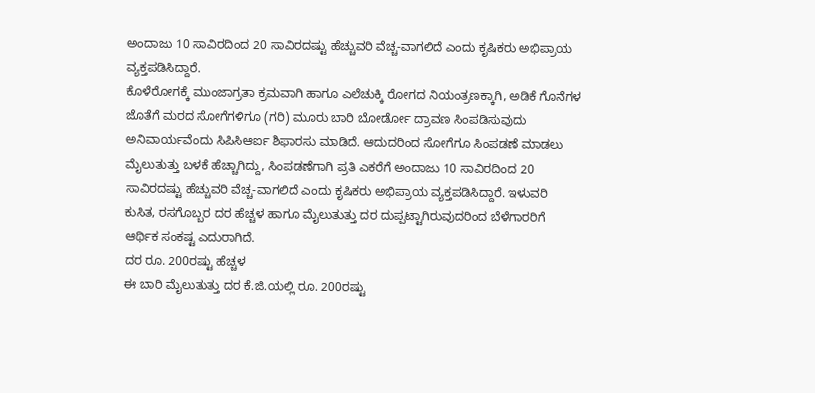ಅಂದಾಜು 10 ಸಾವಿರದಿಂದ 20 ಸಾವಿರದಷ್ಟು ಹೆಚ್ಚುವರಿ ವೆಚ್ಚ-ವಾಗಲಿದೆ ಎಂದು ಕೃಷಿಕರು ಅಭಿಪ್ರಾಯ ವ್ಯಕ್ತಪಡಿಸಿದ್ದಾರೆ.
ಕೊಳೆರೋಗಕ್ಕೆ ಮುಂಜಾಗ್ರತಾ ಕ್ರಮವಾಗಿ ಹಾಗೂ ಎಲೆಚುಕ್ಕಿ ರೋಗದ ನಿಯಂತ್ರಣಕ್ಕಾಗಿ, ಅಡಿಕೆ ಗೊನೆಗಳ ಜೊತೆಗೆ ಮರದ ಸೋಗೆಗಳಿಗೂ (ಗರಿ) ಮೂರು ಬಾರಿ ಬೋರ್ಡೋ ದ್ರಾವಣ ಸಿಂಪಡಿಸುವುದು ಅನಿವಾರ್ಯವೆಂದು ಸಿಪಿಸಿಆರ್ಐ ಶಿಫಾರಸು ಮಾಡಿದೆ. ಆದುದರಿಂದ ಸೋಗೆಗೂ ಸಿಂಪಡಣೆ ಮಾಡಲು ಮೈಲುತುತ್ತು ಬಳಕೆ ಹೆಚ್ಚಾಗಿದ್ದು, ಸಿಂಪಡಣೆಗಾಗಿ ಪ್ರತಿ ಎಕರೆಗೆ ಅಂದಾಜು 10 ಸಾವಿರದಿಂದ 20 ಸಾವಿರದಷ್ಟು ಹೆಚ್ಚುವರಿ ವೆಚ್ಚ-ವಾಗಲಿದೆ ಎಂದು ಕೃಷಿಕರು ಅಭಿಪ್ರಾಯ ವ್ಯಕ್ತಪಡಿಸಿದ್ದಾರೆ. ಇಳುವರಿ ಕುಸಿತ, ರಸಗೊಬ್ಬರ ದರ ಹೆಚ್ಚಳ ಹಾಗೂ ಮೈಲುತುತ್ತು ದರ ದುಪ್ಪಟ್ಟಾಗಿರುವುದರಿಂದ ಬೆಳೆಗಾರರಿಗೆ ಆರ್ಥಿಕ ಸಂಕಷ್ಟ ಎದುರಾಗಿದೆ.
ದರ ರೂ. 200ರಷ್ಟು ಹೆಚ್ಚಳ
ಈ ಬಾರಿ ಮೈಲುತುತ್ತು ದರ ಕೆ.ಜಿ.ಯಲ್ಲಿ ರೂ. 200ರಷ್ಟು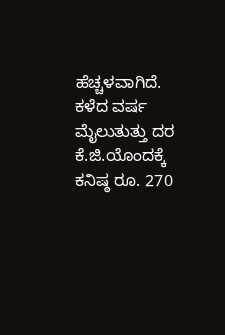ಹೆಚ್ಚಳವಾಗಿದೆ. ಕಳೆದ ವರ್ಷ ಮೈಲುತುತ್ತು ದರ ಕೆ.ಜಿ.ಯೊಂದಕ್ಕೆ ಕನಿಷ್ಠ ರೂ. 270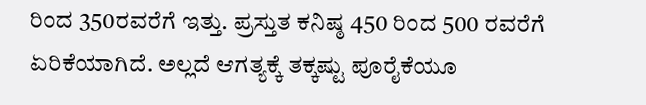ರಿಂದ 350ರವರೆಗೆ ಇತ್ತು. ಪ್ರಸ್ತುತ ಕನಿಷ್ಠ 450 ರಿಂದ 500 ರವರೆಗೆ ಏರಿಕೆಯಾಗಿದೆ. ಅಲ್ಲದೆ ಆಗತ್ಯಕ್ಕೆ ತಕ್ಕಷ್ಟು ಪೂರೈಕೆಯೂ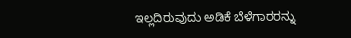ಇಲ್ಲದಿರುವುದು ಅಡಿಕೆ ಬೆಳೆಗಾರರನ್ನು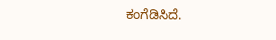ಕಂಗೆಡಿಸಿದೆ.